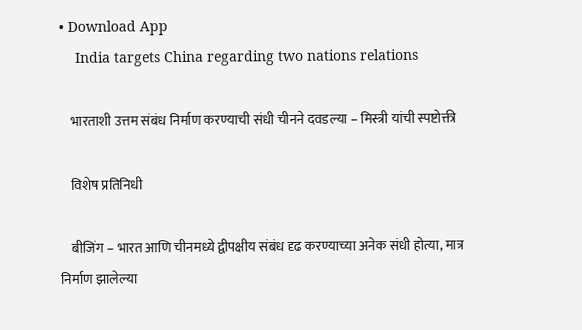• Download App
    India targets China regarding two nations relations

    भारताशी उत्तम संबंध निर्माण करण्याची संधी चीनने दवडल्या – मिस्त्री यांची स्पष्टोक्ती

    विशेष प्रतिनिधी

    बीजिंग – भारत आणि चीनमध्ये द्वीपक्षीय संबंध दृढ करण्याच्या अनेक संधी होत्या, मात्र निर्माण झालेल्या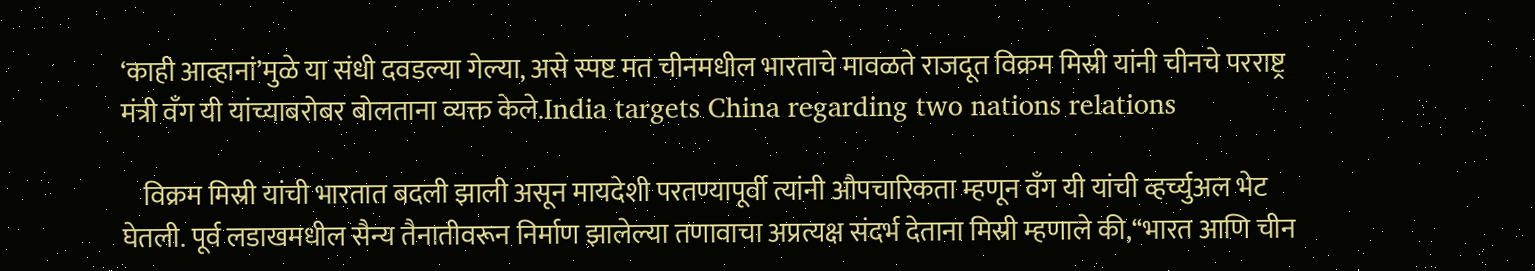‘काही आव्हानां’मुळे या संधी दवडल्या गेल्या, असे स्पष्ट मत चीनमधील भारताचे मावळते राजदूत विक्रम मिस्री यांनी चीनचे परराष्ट्र मंत्री वँग यी यांच्याबरोबर बोलताना व्यक्त केले.India targets China regarding two nations relations

    विक्रम मिस्री यांची भारतात बदली झाली असून मायदेशी परतण्यापूर्वी त्यांनी औपचारिकता म्हणून वँग यी यांची व्हर्च्युअल भेट घेतली. पूर्व लडाखमधील सैन्य तैनातीवरून निर्माण झालेल्या तणावाचा अप्रत्यक्ष संदर्भ देताना मिस्री म्हणाले की,‘‘भारत आणि चीन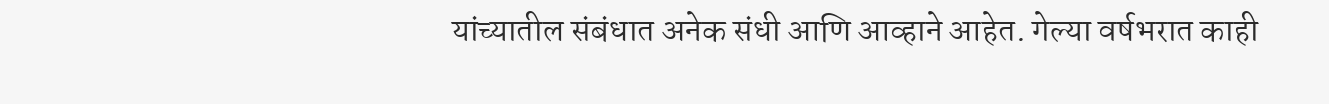यांच्यातील संबंधात अनेक संधी आणि आव्हाने आहेत. गेल्या वर्षभरात काही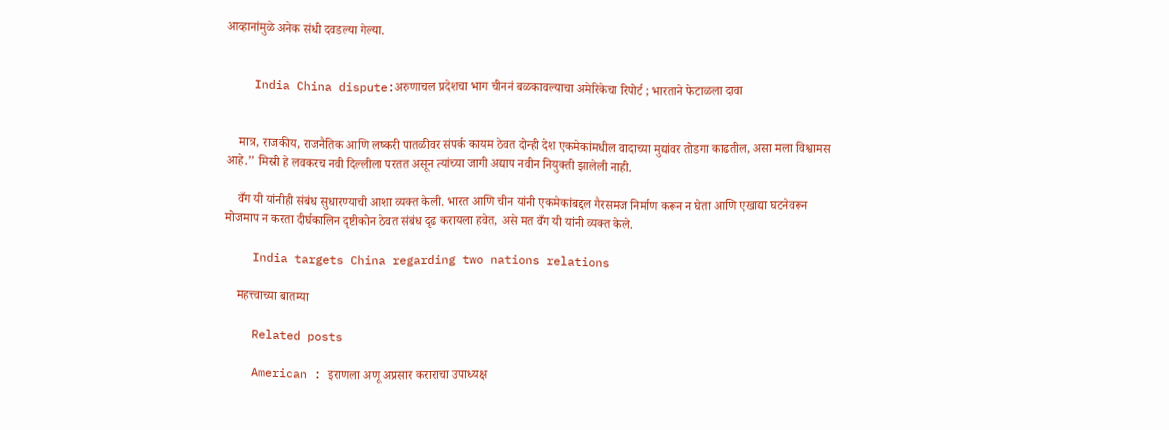आव्हानांमुळे अनेक संधी दवडल्या गेल्या.


    India China dispute:अरुणाचल प्रदेशचा भाग चीननं बळकावल्याचा अमेरिकेचा रिपोर्ट ; भारताने फेटाळला दावा


    मात्र, राजकीय, राजनैतिक आणि लष्करी पातळीवर संपर्क कायम ठेवत दोन्ही देश एकमेकांमधील वादाच्या मुद्यांवर तोडगा काढतील, असा मला विश्वामस आहे.’’ मिस्री हे लवकरच नवी दिल्लीला परतत असून त्यांच्या जागी अद्याप नवीन नियुक्ती झालेली नाही.

    वँग यी यांनीही संबंध सुधारण्याची आशा व्यक्त केली. भारत आणि चीन यांनी एकमेकांबद्दल गैरसमज निर्माण करून न घेता आणि एखाद्या घटनेवरून मोजमाप न करता दीर्घकालिन दृष्टीकोन ठेवत संबंध दृढ करायला हवेत, असे मत वँग यी यांनी व्यक्त केले.

    India targets China regarding two nations relations

    महत्त्वाच्या बातम्या

    Related posts

    American : इराणला अणू अप्रसार कराराचा उपाध्यक्ष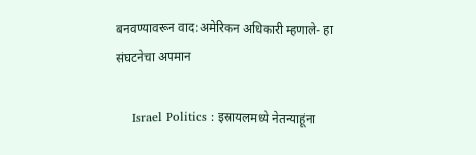बनवण्यावरून वाद:अमेरिकन अधिकारी म्हणाले- हा संघटनेचा अपमान

    Israel Politics : इस्रायलमध्ये नेतन्याहूंना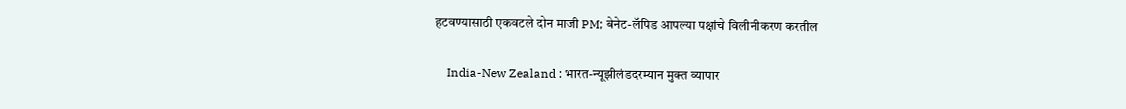हटवण्यासाठी एकवटले दोन माजी PM; बेनेट-लॅपिड आपल्या पक्षांचे विलीनीकरण करतील

    India-New Zealand : भारत-न्यूझीलंडदरम्यान मुक्त व्यापार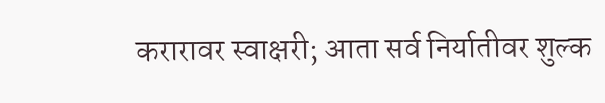करारावर स्वाक्षरी; आता सर्व निर्यातीवर शुल्क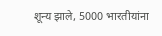शून्य झाले, 5000 भारतीयांना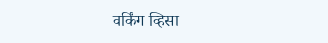वर्किंग व्हिसा